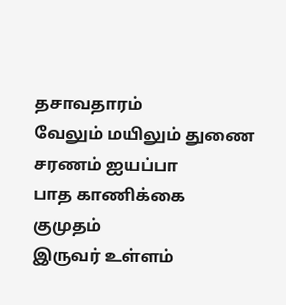தசாவதாரம்
வேலும் மயிலும் துணை
சரணம் ஐயப்பா
பாத காணிக்கை
குமுதம்
இருவர் உள்ளம்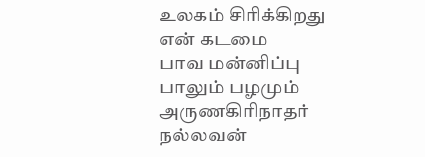உலகம் சிரிக்கிறது
என் கடமை
பாவ மன்னிப்பு
பாலும் பழமும்
அருணகிரிநாதர்
நல்லவன்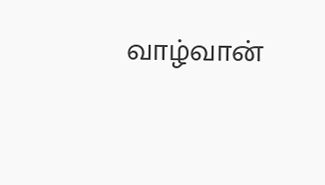வாழ்வான்